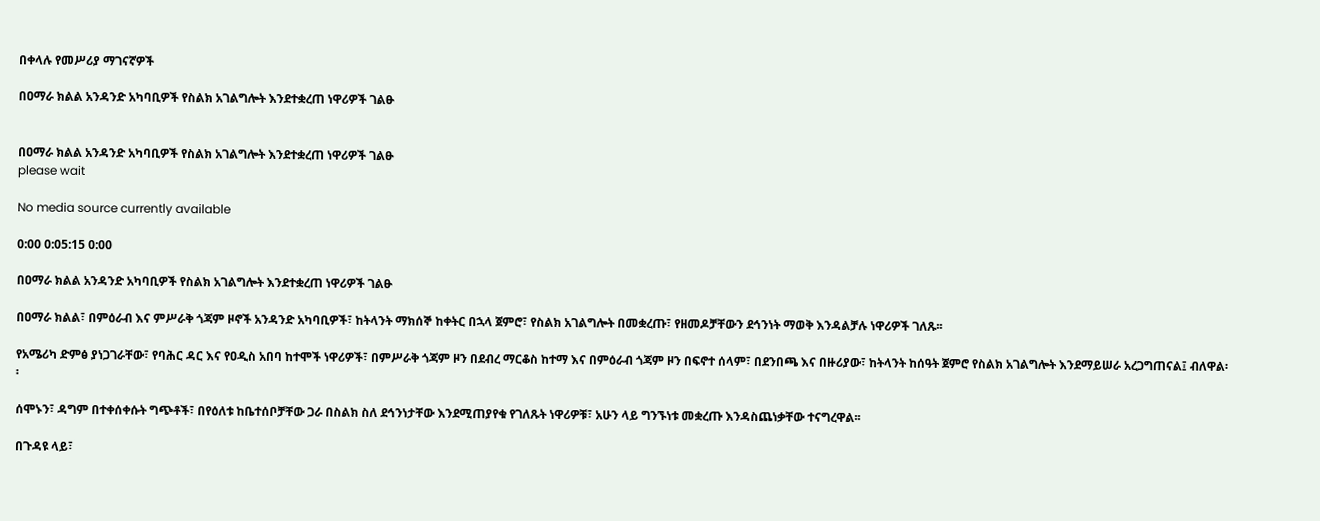በቀላሉ የመሥሪያ ማገናኛዎች

በዐማራ ክልል አንዳንድ አካባቢዎች የስልክ አገልግሎት እንደተቋረጠ ነዋሪዎች ገልፁ


በዐማራ ክልል አንዳንድ አካባቢዎች የስልክ አገልግሎት እንደተቋረጠ ነዋሪዎች ገልፁ
please wait

No media source currently available

0:00 0:05:15 0:00

በዐማራ ክልል አንዳንድ አካባቢዎች የስልክ አገልግሎት እንደተቋረጠ ነዋሪዎች ገልፁ

በዐማራ ክልል፣ በምዕራብ እና ምሥራቅ ጎጃም ዞኖች አንዳንድ አካባቢዎች፣ ከትላንት ማክሰኞ ከቀትር በኋላ ጀምሮ፣ የስልክ አገልግሎት በመቋረጡ፣ የዘመዶቻቸውን ደኅንነት ማወቅ እንዳልቻሉ ነዋሪዎች ገለጹ፡፡

የአሜሪካ ድምፅ ያነጋገራቸው፣ የባሕር ዳር እና የዐዲስ አበባ ከተሞች ነዋሪዎች፣ በምሥራቅ ጎጃም ዞን በደብረ ማርቆስ ከተማ እና በምዕራብ ጎጃም ዞን በፍኖተ ሰላም፣ በደንበጫ እና በዙሪያው፣ ከትላንት ከሰዓት ጀምሮ የስልክ አገልግሎት እንደማይሠራ አረጋግጠናል፤ ብለዋል፡፡

ሰሞኑን፣ ዳግም በተቀሰቀሱት ግጭቶች፣ በየዕለቱ ከቤተሰቦቻቸው ጋራ በስልክ ስለ ደኅንነታቸው እንደሚጠያየቁ የገለጹት ነዋሪዎቹ፣ አሁን ላይ ግንኙነቱ መቋረጡ እንዳስጨነቃቸው ተናግረዋል፡፡

በጉዳዩ ላይ፣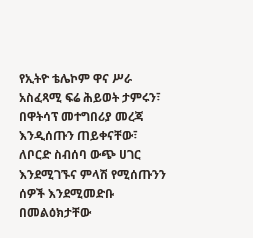የኢትዮ ቴሌኮም ዋና ሥራ አስፈጻሚ ፍሬ ሕይወት ታምሩን፣ በዋትሳፕ መተግበሪያ መረጃ እንዲሰጡን ጠይቀናቸው፣ ለቦርድ ስብሰባ ውጭ ሀገር እንደሚገኙና ምላሽ የሚሰጡንን ሰዎች እንደሚመድቡ በመልዕክታቸው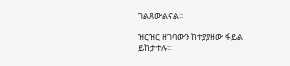ገልጸውልናል፡፡

ዝርዝር ዘገባውን ከተያያዘው ፋይል ይከታተሉ።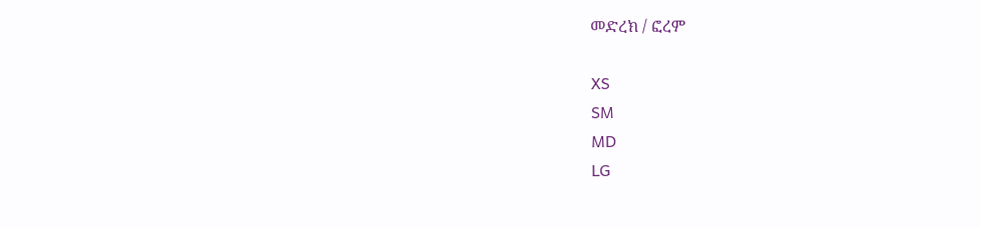መድረክ / ፎረም

XS
SM
MD
LG